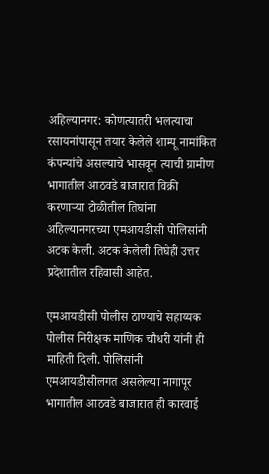अहिल्यानगर: कोणत्यातरी भलत्याचा रसायनांपासून तयार केलेले शाम्पू नामांकित कंपन्यांचे असल्याचे भासवून त्याची ग्रामीण भागातील आठवडे बाजारात विक्री करणाऱ्या टोळीतील तिघांना अहिल्यानगरच्या एमआयडीसी पोलिसांनी अटक केली. अटक केलेली तिघेही उत्तर प्रदेशातील रहिवासी आहेत.

एमआयडीसी पोलीस ठाण्याचे सहाय्यक पोलीस निरीक्षक माणिक चौधरी यांनी ही माहिती दिली. पोलिसांनी एमआयडीसीलगत असलेल्या नागापूर भागातील आठवडे बाजारात ही कारवाई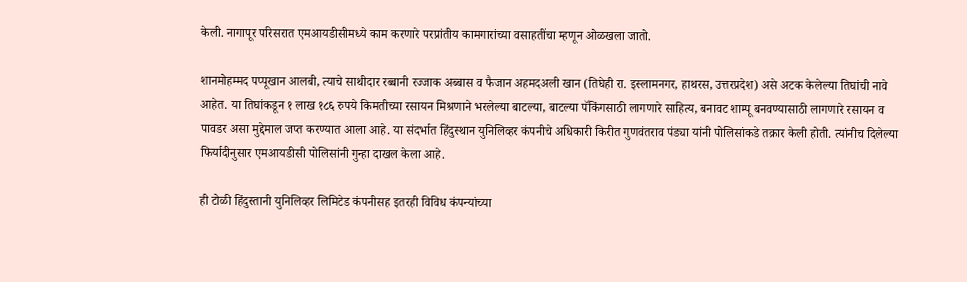केली. नागापूर परिसरात एमआयडीसीमध्ये काम करणारे परप्रांतीय कामगारांच्या वसाहतींचा म्हणून ओळखला जातो.

शानमोहम्मद पप्पूखान आलबी, त्याचे साथीदार रब्बानी रज्जाक अब्बास व फैजान अहमदअली खान (तिघेही रा. इस्लामनगर, हाथरस, उत्तरप्रदेश) असे अटक केलेल्या तिघांची नावे आहेत. या तिघांकडून १ लाख १८६ रुपये किमतीच्या रसायन मिश्रणाने भरलेल्या बाटल्या, बाटल्या पॅकिंगसाठी लागणारे साहित्य, बनावट शाम्पू बनवण्यासाठी लागणारे रसायन व पावडर असा मुद्देमाल जप्त करण्यात आला आहे. या संदर्भात हिंदुस्थान युनिलिव्हर कंपनीचे अधिकारी किरीत गुणवंतराव पंड्या यांनी पोलिसांकडे तक्रार केली होती. त्यांनीच दिलेल्या फिर्यादीनुसार एमआयडीसी पोलिसांनी गुन्हा दाखल केला आहे.

ही टोळी हिंदुस्तानी युनिलिव्हर लिमिटेड कंपनीसह इतरही विविध कंपन्यांच्या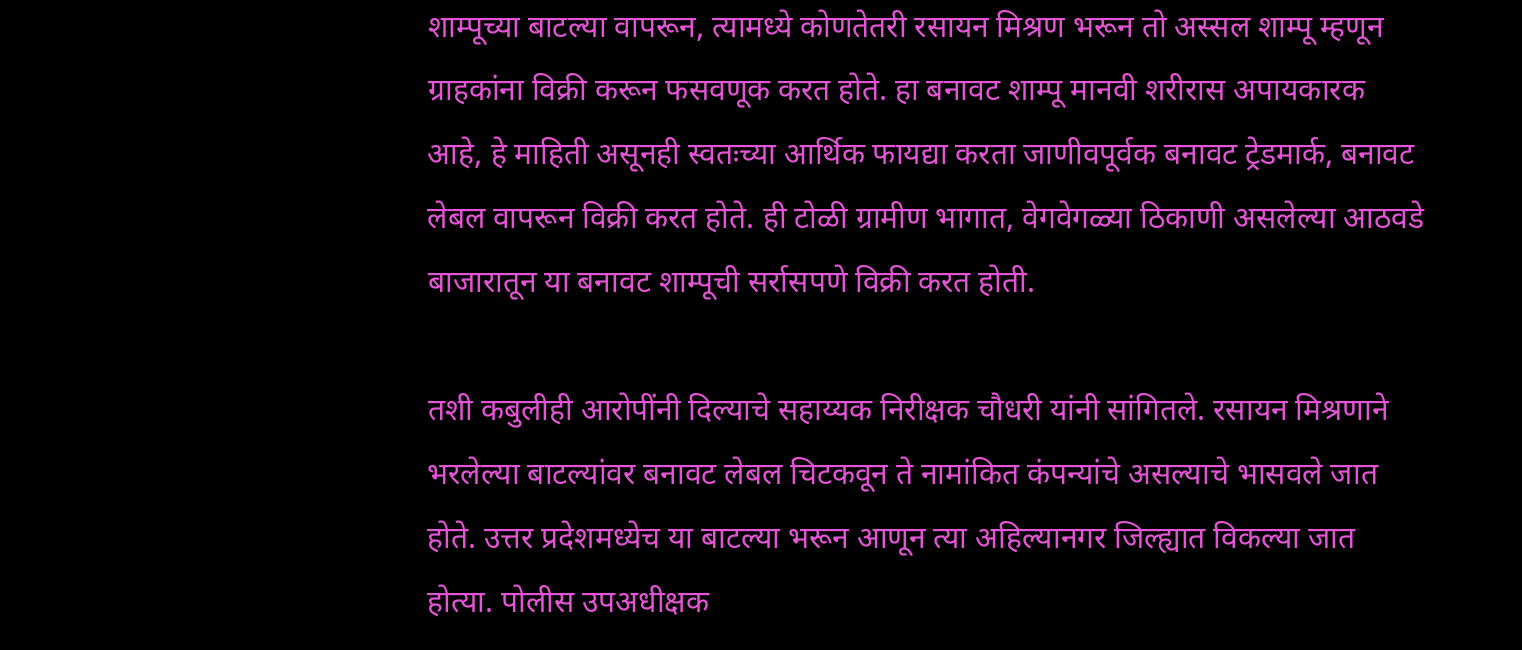शाम्पूच्या बाटल्या वापरून, त्यामध्ये कोणतेतरी रसायन मिश्रण भरून तो अस्सल शाम्पू म्हणून ग्राहकांना विक्री करून फसवणूक करत होते. हा बनावट शाम्पू मानवी शरीरास अपायकारक आहे, हे माहिती असूनही स्वतःच्या आर्थिक फायद्या करता जाणीवपूर्वक बनावट ट्रेडमार्क, बनावट लेबल वापरून विक्री करत होते. ही टोळी ग्रामीण भागात, वेगवेगळ्या ठिकाणी असलेल्या आठवडे बाजारातून या बनावट शाम्पूची सर्रासपणे विक्री करत होती.

तशी कबुलीही आरोपींनी दिल्याचे सहाय्यक निरीक्षक चौधरी यांनी सांगितले. रसायन मिश्रणाने भरलेल्या बाटल्यांवर बनावट लेबल चिटकवून ते नामांकित कंपन्यांचे असल्याचे भासवले जात होते. उत्तर प्रदेशमध्येच या बाटल्या भरून आणून त्या अहिल्यानगर जिल्ह्यात विकल्या जात होत्या. पोलीस उपअधीक्षक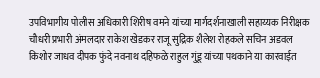उपविभागीय पोलीस अधिकारी शिरीष वमने यांच्या मार्गदर्शनाखाली सहाय्यक निरीक्षक चौधरी प्रभारी अंमलदार राकेश खेडकर राजू सुद्रिक शैलेश रोहकले सचिन अडवल किशोर जाधव दीपक फुंदे नवनाथ दहिफळे राहुल गुंडू यांच्या पथकाने या कारवाईत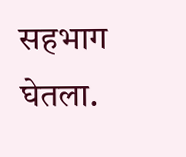सहभाग घेतला.